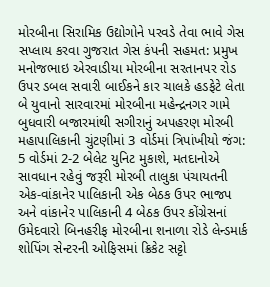મોરબીના સિરામિક ઉદ્યોગોને પરવડે તેવા ભાવે ગેસ સપ્લાય કરવા ગુજરાત ગેસ કંપની સહમત: પ્રમુખ મનોજભાઇ એરવાડીયા મોરબીના સરતાનપર રોડ ઉપર ડબલ સવારી બાઈકને કાર ચાલકે હડફેટે લેતા બે યુવાનો સારવારમાં મોરબીના મહેન્દ્રનગર ગામે બુધવારી બજારમાંથી સગીરાનું અપહરણ મોરબી મહાપાલિકાની ચુંટણીમાં 3 વોર્ડમાં ત્રિપાંખીયો જંગ: 5 વોર્ડમાં 2-2 બેલેટ યુનિટ મુકાશે, મતદાનોએ સાવધાન રહેવું જરૂરી મોરબી તાલુકા પંચાયતની એક-વાંકાનેર પાલિકાની એક બેઠક ઉપર ભાજપ અને વાંકાનેર પાલિકાની 4 બેઠક ઉપર કોંગ્રેસનાં ઉમેદવારો બિનહરીફ મોરબીના શનાળા રોડે લેન્ડમાર્ક શોપિંગ સેન્ટરની ઓફિસમાં ક્રિકેટ સટ્ટો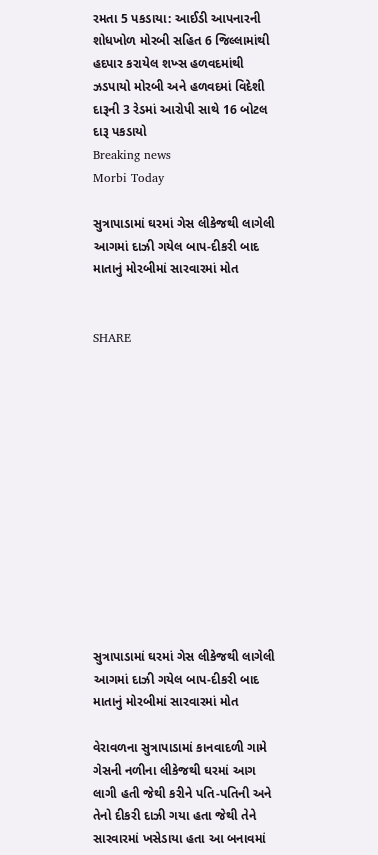રમતા 5 પકડાયા: આઈડી આપનારની શોધખોળ મોરબી સહિત 6 જિલ્લામાંથી હદપાર કરાયેલ શખ્સ હળવદમાંથી ઝડપાયો મોરબી અને હળવદમાં વિદેશી દારૂની 3 રેડમાં આરોપી સાથે 16 બોટલ દારૂ પકડાયો
Breaking news
Morbi Today

સુત્રાપાડામાં ઘરમાં ગેસ લીકેજથી લાગેલી આગમાં દાઝી ગયેલ બાપ-દીકરી બાદ માતાનું મોરબીમાં સારવારમાં મોત


SHARE













સુત્રાપાડામાં ઘરમાં ગેસ લીકેજથી લાગેલી આગમાં દાઝી ગયેલ બાપ-દીકરી બાદ માતાનું મોરબીમાં સારવારમાં મોત

વેરાવળના સુત્રાપાડામાં કાનવાદળી ગામે ગેસની નળીના લીકેજથી ઘરમાં આગ લાગી હતી જેથી કરીને પતિ-પતિની અને તેનો દીકરી દાઝી ગયા હતા જેથી તેને સારવારમાં ખસેડાયા હતા આ બનાવમાં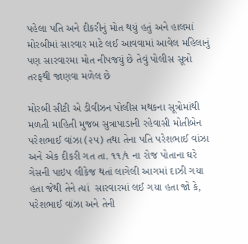પહેલા પતિ અને દીકરીનું મોત થયું હતું અને હાલમાં મોરબીમાં સારવાર માટે લઈ આવવામાં આવેલ મહિલાનું પણ સારવારમા મોત નીપજયું છે તેવું પોલીસ સૂત્રો તરફથી જાણવા મળેલ છે

મોરબી સીટી એ ડીવીઝન પોલીસ મથકના સૂત્રોમાંથી મળતી માહિતી મુજબ સુત્રાપાડાની રહેવાસી મોતીબેન પરેશભાઈ વાંઝા (૨૫) તથા તેના પતિ પરેશભાઈ વાંઝા અને એક દીકરી ગત તા. ૧૧/૧ ના રોજ પોતાના ઘરે ગેસની પાઇપ લીકેજ થતાં લાગેલી આગમાં દાઝી ગયા હતા જેથી તેને ત્યાં  સારવારમાં લઈ ગયા હતા જો કે, પરેશભાઈ વાંઝા અને તેની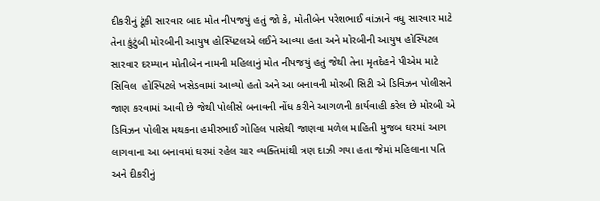દીકરીનું ટૂંકી સારવાર બાદ મોત નીપજયું હતું જો કે, મોતીબેન પરેશભાઈ વાંઝાને વધુ સારવાર માટે તેના કુંટુંબી મોરબીની આયુષ હોસ્પિટલએ લઈને આવ્યા હતા અને મોરબીની આયુષ હોસ્પિટલ સારવાર દરમ્યાન મોતીબેન નામની મહિલાનું મોત નીપજયું હતું જેથી તેના મૃતદેહને પીએમ માટે સિવિલ  હોસ્પિટલે ખસેડવામાં આવ્યો હતો અને આ બનાવની મોરબી સિટી એ ડિવિઝન પોલીસને જાણ કરવામાં આવી છે જેથી પોલીસે બનાવની નોંધ કરીને આગળની કાર્યવાહી કરેલ છે મોરબી એ ડિવિઝન પોલીસ મથકના હમીરભાઈ ગોહિલ પાસેથી જાણવા મળેલ માહિતી મુજબ ઘરમાં આગ લાગવાના આ બનાવમાં ઘરમાં રહેલ ચાર વ્યક્તિમાંથી ત્રણ દાઝી ગયા હતા જેમાં મહિલાના પતિ અને દીકરીનું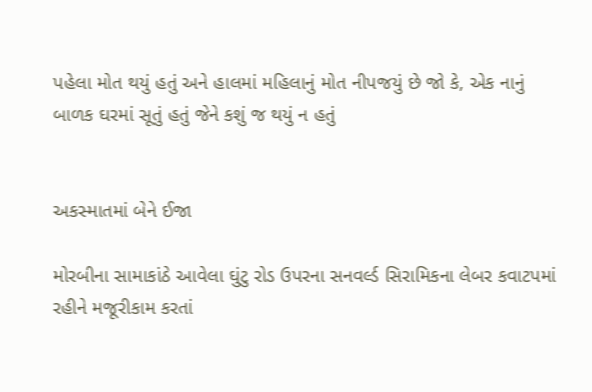પહેલા મોત થયું હતું અને હાલમાં મહિલાનું મોત નીપજયું છે જો કે, એક નાનું બાળક ઘરમાં સૂતું હતું જેને કશું જ થયું ન હતું


અકસ્માતમાં બેને ઈજા

મોરબીના સામાકાંઠે આવેલા ઘુંટુ રોડ ઉપરના સનવર્લ્ડ સિરામિકના લેબર કવાટપમાં રહીને મજૂરીકામ કરતાં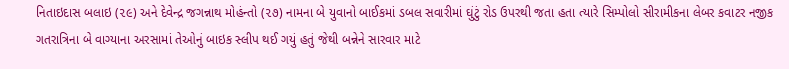નિતાઇદાસ બલાઇ (૨૯) અને દેવેન્દ્ર જગન્નાથ મોહંન્તો (૨૭) નામના બે યુવાનો બાઈકમાં ડબલ સવારીમાં ઘુંટું રોડ ઉપરથી જતા હતા ત્યારે સિમ્પોલો સીરામીકના લેબર કવાટર નજીક ગતરાત્રિના બે વાગ્યાના અરસામાં તેઓનું બાઇક સ્લીપ થઈ ગયું હતું જેથી બન્નેને સારવાર માટે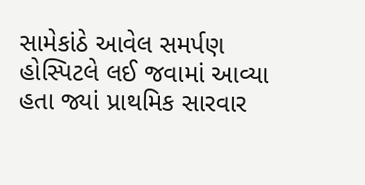સામેકાંઠે આવેલ સમર્પણ હોસ્પિટલે લઈ જવામાં આવ્યા હતા જ્યાં પ્રાથમિક સારવાર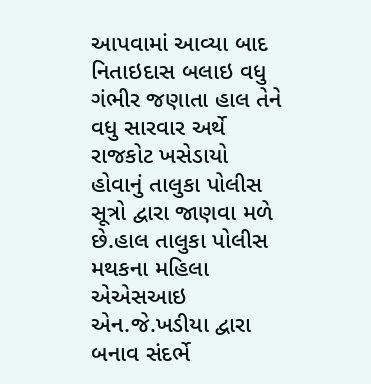આપવામાં આવ્યા બાદ નિતાઇદાસ બલાઇ વધુ ગંભીર જણાતા હાલ તેને વધુ સારવાર અર્થે રાજકોટ ખસેડાયો હોવાનું તાલુકા પોલીસ સૂત્રો દ્વારા જાણવા મળે છે.હાલ તાલુકા પોલીસ મથકના મહિલા એએસઆઇ એન.જે.ખડીયા દ્વારા બનાવ સંદર્ભે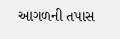આગળની તપાસ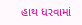હાથ ધરવામાં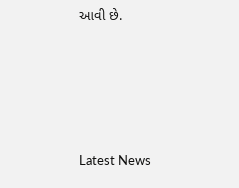આવી છે.






Latest News